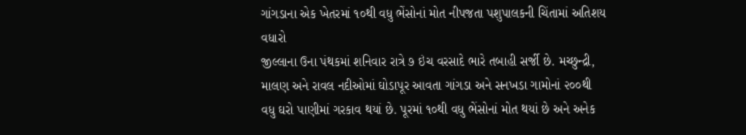ગાંગડાના એક ખેતરમાં ૧૦થી વધુ ભેંસોનાં મોત નીપજતા પશુપાલકની ચિંતામાં અતિશય વધારો
જીલ્લાના ઉના પંથકમાં શનિવાર રાત્રે ૭ ઇંચ વરસાદે ભારે તબાહી સર્જી છે. મચ્છુન્દ્રી, માલણ અને રાવલ નદીઓમાં ઘોડાપૂર આવતા ગાંગડા અને સનખડા ગામોનાં ૨૦૦થી વધુ ઘરો પાણીમાં ગરકાવ થયાં છે. પૂરમાં ૧૦થી વધુ ભેંસોનાં મોત થયાં છે અને અનેક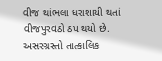વીજ થાંભલા ધરાશાયી થતાં વીજપુરવઠો ઠપ થયો છે. અસરગ્રસ્તો તાત્કાલિક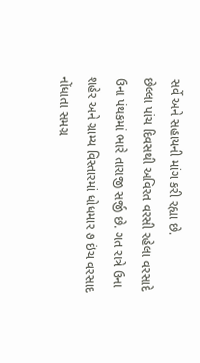સર્વે અને સહાયની માંગ કરી રહ્યા છે.
છેલ્લા પાંચ દિવસથી અવિરત વરસી રહેલા વરસાદે ઉના પંથકમાં ભારે તારાજી સર્જી છે. ગત રાત્રે ઉના શહેર અને ગ્રામ્ય વિસ્તારમાં ધોધમાર ૭ ઇંચ વરસાદ નોંધાતા સમગ્ર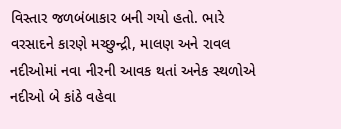વિસ્તાર જળબંબાકાર બની ગયો હતો. ભારે વરસાદને કારણે મચ્છુન્દ્રી, માલણ અને રાવલ નદીઓમાં નવા નીરની આવક થતાં અનેક સ્થળોએ નદીઓ બે કાંઠે વહેવા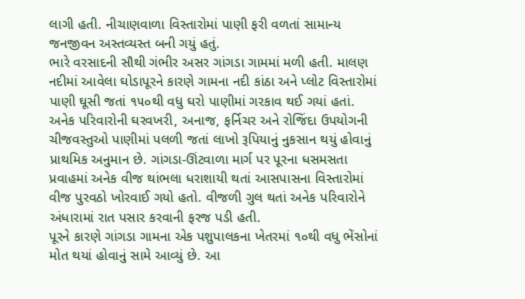લાગી હતી. નીચાણવાળા વિસ્તારોમાં પાણી ફરી વળતાં સામાન્ય જનજીવન અસ્તવ્યસ્ત બની ગયું હતું.
ભારે વરસાદની સૌથી ગંભીર અસર ગાંગડા ગામમાં મળી હતી. માલણ નદીમાં આવેલા ઘોડાપૂરને કારણે ગામના નદી કાંઠા અને પ્લોટ વિસ્તારોમાં પાણી ઘૂસી જતાં ૧૫૦થી વધુ ઘરો પાણીમાં ગરકાવ થઈ ગયાં હતાં. અનેક પરિવારોની ઘરવખરી, અનાજ, ફર્નિચર અને રોજિંદા ઉપયોગની ચીજવસ્તુઓ પાણીમાં પલળી જતાં લાખો રૂપિયાનું નુકસાન થયું હોવાનું પ્રાથમિક અનુમાન છે. ગાંગડા-ઊંટવાળા માર્ગ પર પૂરના ધસમસતા પ્રવાહમાં અનેક વીજ થાંભલા ધરાશાયી થતાં આસપાસના વિસ્તારોમાં વીજ પુરવઠો ખોરવાઈ ગયો હતો. વીજળી ગુલ થતાં અનેક પરિવારોને અંધારામાં રાત પસાર કરવાની ફરજ પડી હતી.
પૂરને કારણે ગાંગડા ગામના એક પશુપાલકના ખેતરમાં ૧૦થી વધુ ભેંસોનાં મોત થયાં હોવાનું સામે આવ્યું છે. આ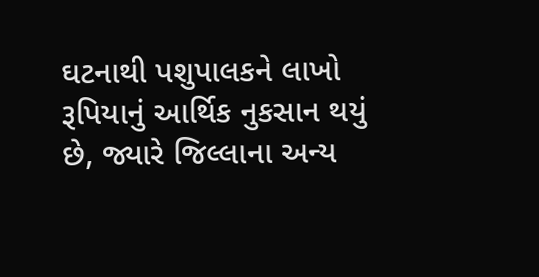ઘટનાથી પશુપાલકને લાખો રૂપિયાનું આર્થિક નુકસાન થયું છે, જ્યારે જિલ્લાના અન્ય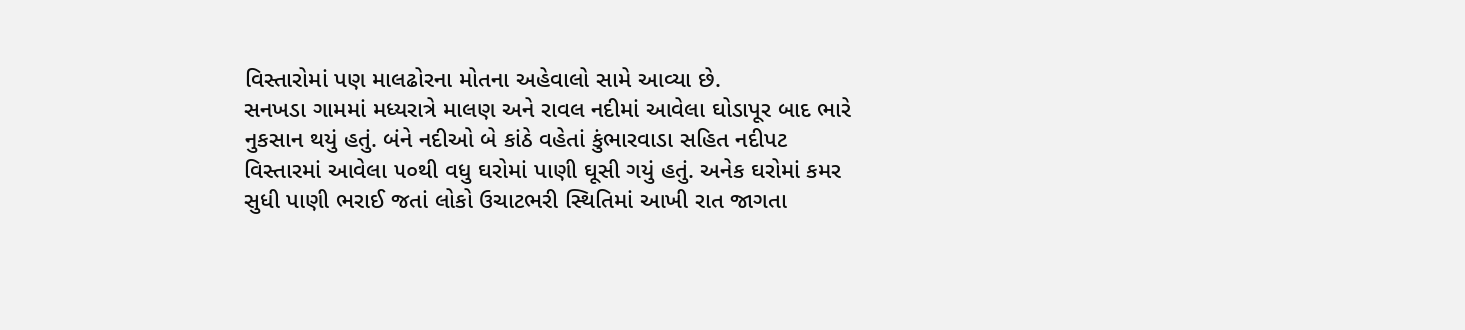વિસ્તારોમાં પણ માલઢોરના મોતના અહેવાલો સામે આવ્યા છે.
સનખડા ગામમાં મધ્યરાત્રે માલણ અને રાવલ નદીમાં આવેલા ઘોડાપૂર બાદ ભારે નુકસાન થયું હતું. બંને નદીઓ બે કાંઠે વહેતાં કુંભારવાડા સહિત નદીપટ વિસ્તારમાં આવેલા ૫૦થી વધુ ઘરોમાં પાણી ઘૂસી ગયું હતું. અનેક ઘરોમાં કમર સુધી પાણી ભરાઈ જતાં લોકો ઉચાટભરી સ્થિતિમાં આખી રાત જાગતા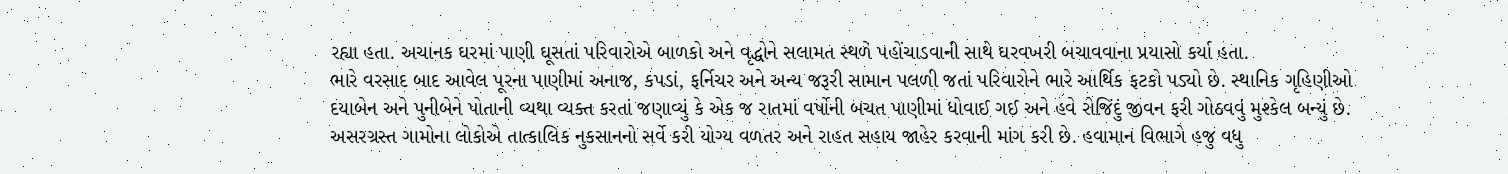રહ્યા હતા. અચાનક ઘરમાં પાણી ઘૂસતાં પરિવારોએ બાળકો અને વૃદ્ધોને સલામત સ્થળે પહોંચાડવાની સાથે ઘરવખરી બચાવવાના પ્રયાસો કર્યા હતા.
ભારે વરસાદ બાદ આવેલ પૂરના પાણીમાં અનાજ, કપડાં, ફર્નિચર અને અન્ય જરૂરી સામાન પલળી જતાં પરિવારોને ભારે આર્થિક ફટકો પડ્યો છે. સ્થાનિક ગૃહિણીઓ દયાબેન અને પુનીબેને પોતાની વ્યથા વ્યક્ત કરતાં જણાવ્યું કે એક જ રાતમાં વર્ષોની બચત પાણીમાં ધોવાઈ ગઈ અને હવે રોજિંદું જીવન ફરી ગોઠવવું મુશ્કેલ બન્યું છે.
અસરગ્રસ્ત ગામોના લોકોએ તાત્કાલિક નુકસાનનો સર્વે કરી યોગ્ય વળતર અને રાહત સહાય જાહેર કરવાની માંગ કરી છે. હવામાન વિભાગે હજુ વધુ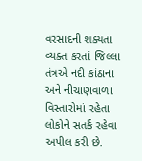વરસાદની શક્યતા વ્યક્ત કરતાં જિલ્લા તંત્રએ નદી કાંઠાના અને નીચાણવાળા વિસ્તારોમાં રહેતા લોકોને સતર્ક રહેવા અપીલ કરી છે.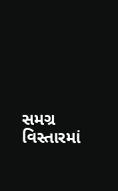સમગ્ર વિસ્તારમાં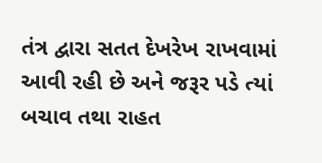તંત્ર દ્વારા સતત દેખરેખ રાખવામાં આવી રહી છે અને જરૂર પડે ત્યાં બચાવ તથા રાહત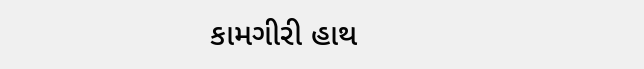કામગીરી હાથ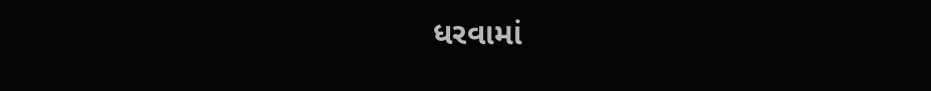ધરવામાં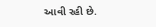આવી રહી છે.